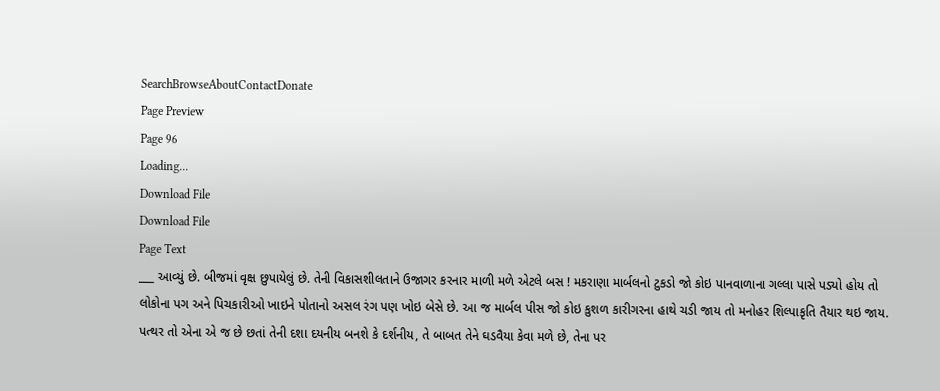SearchBrowseAboutContactDonate
Page Preview
Page 96
Loading...
Download File
Download File
Page Text
___ આવ્યું છે. બીજમાં વૃક્ષ છુપાયેલું છે. તેની વિકાસશીલતાને ઉજાગર કરનાર માળી મળે એટલે બસ ! મકરાણા માર્બલનો ટુકડો જો કોઇ પાનવાળાના ગલ્લા પાસે પડ્યો હોય તો લોકોના પગ અને પિચકારીઓ ખાઇને પોતાનો અસલ રંગ પણ ખોઇ બેસે છે. આ જ માર્બલ પીસ જો કોઇ કુશળ કારીગરના હાથે ચડી જાય તો મનોહર શિલ્પાકૃતિ તૈયાર થઇ જાય. પત્થર તો એના એ જ છે છતાં તેની દશા દયનીય બનશે કે દર્શનીય, તે બાબત તેને ઘડવૈયા કેવા મળે છે, તેના પર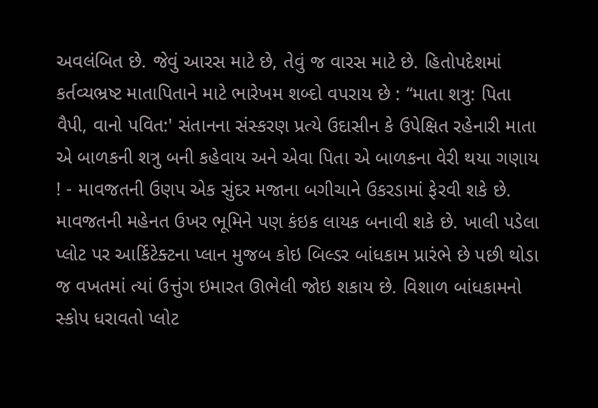અવલંબિત છે. જેવું આરસ માટે છે, તેવું જ વારસ માટે છે. હિતોપદેશમાં કર્તવ્યભ્રષ્ટ માતાપિતાને માટે ભારેખમ શબ્દો વપરાય છે : “માતા શત્રુ: પિતા વૈપી, વાનો પવિત:' સંતાનના સંસ્કરણ પ્રત્યે ઉદાસીન કે ઉપેક્ષિત રહેનારી માતા એ બાળકની શત્રુ બની કહેવાય અને એવા પિતા એ બાળકના વેરી થયા ગણાય ! - માવજતની ઉણપ એક સુંદર મજાના બગીચાને ઉકરડામાં ફેરવી શકે છે. માવજતની મહેનત ઉખર ભૂમિને પણ કંઇક લાયક બનાવી શકે છે. ખાલી પડેલા પ્લોટ પર આર્કિટેક્ટના પ્લાન મુજબ કોઇ બિલ્ડર બાંધકામ પ્રારંભે છે પછી થોડા જ વખતમાં ત્યાં ઉત્તુંગ ઇમારત ઊભેલી જોઇ શકાય છે. વિશાળ બાંધકામનો સ્કોપ ધરાવતો પ્લોટ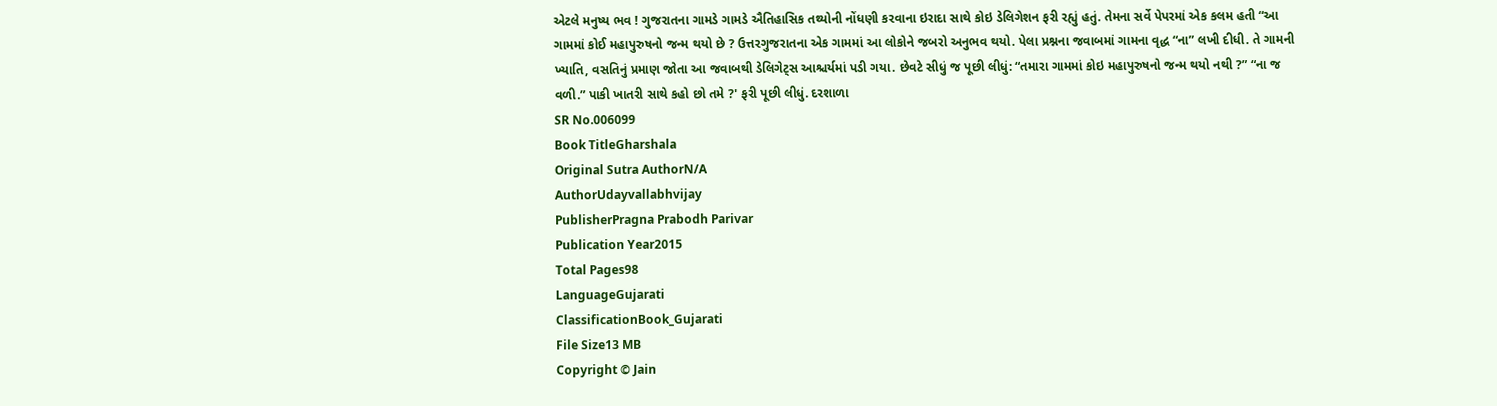એટલે મનુષ્ય ભવ ! ગુજરાતના ગામડે ગામડે ઐતિહાસિક તથ્યોની નોંધણી કરવાના ઇરાદા સાથે કોઇ ડેલિગેશન ફરી રહ્યું હતું. તેમના સર્વે પેપરમાં એક કલમ હતી “આ ગામમાં કોઈ મહાપુરુષનો જન્મ થયો છે ? ઉત્તરગુજરાતના એક ગામમાં આ લોકોને જબરો અનુભવ થયો. પેલા પ્રશ્નના જવાબમાં ગામના વૃદ્ધ “ના” લખી દીધી. તે ગામની ખ્યાતિ, વસતિનું પ્રમાણ જોતા આ જવાબથી ડેલિગેટ્સ આશ્ચર્યમાં પડી ગયા. છેવટે સીધું જ પૂછી લીધું: “તમારા ગામમાં કોઇ મહાપુરુષનો જન્મ થયો નથી ?” “ના જ વળી.” પાકી ખાતરી સાથે કહો છો તમે ?' ફરી પૂછી લીધું. દરશાળા
SR No.006099
Book TitleGharshala
Original Sutra AuthorN/A
AuthorUdayvallabhvijay
PublisherPragna Prabodh Parivar
Publication Year2015
Total Pages98
LanguageGujarati
ClassificationBook_Gujarati
File Size13 MB
Copyright © Jain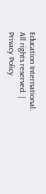Education International. All rights reserved. | Privacy Policy